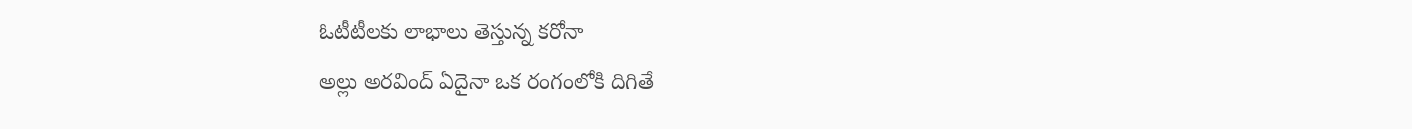ఓటీటీలకు లాభాలు తెస్తున్న కరోనా
అల్లు అరవింద్ ఏదైనా ఒక రంగంలోకి దిగితే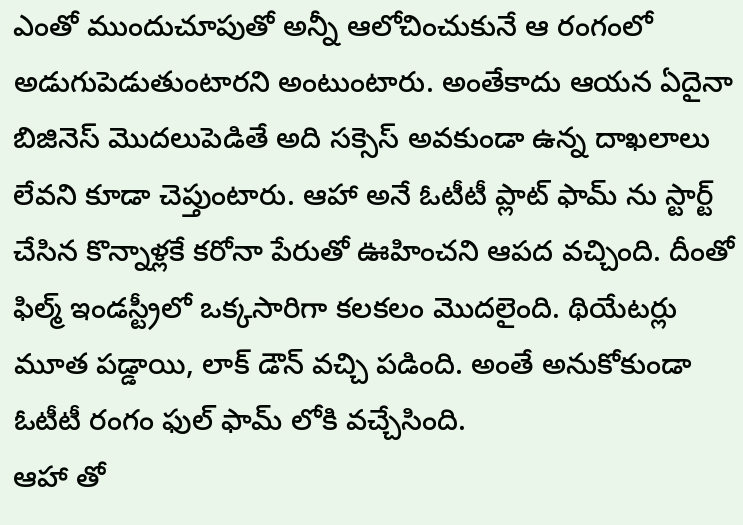ఎంతో ముందుచూపుతో అన్నీ ఆలోచించుకునే ఆ రంగంలో అడుగుపెడుతుంటారని అంటుంటారు. అంతేకాదు ఆయన ఏదైనా బిజినెస్ మొదలుపెడితే అది సక్సెస్ అవకుండా ఉన్న దాఖలాలు లేవని కూడా చెప్తుంటారు. ఆహా అనే ఓటీటీ ప్లాట్ ఫామ్ ను స్టార్ట్ చేసిన కొన్నాళ్లకే కరోనా పేరుతో ఊహించని ఆపద వచ్చింది. దీంతో ఫిల్మ్ ఇండస్ట్రీలో ఒక్కసారిగా కలకలం మొదలైంది. థియేటర్లు మూత పడ్డాయి, లాక్ డౌన్ వచ్చి పడింది. అంతే అనుకోకుండా ఓటీటీ రంగం ఫుల్ ఫామ్ లోకి వచ్చేసింది.
ఆహా తో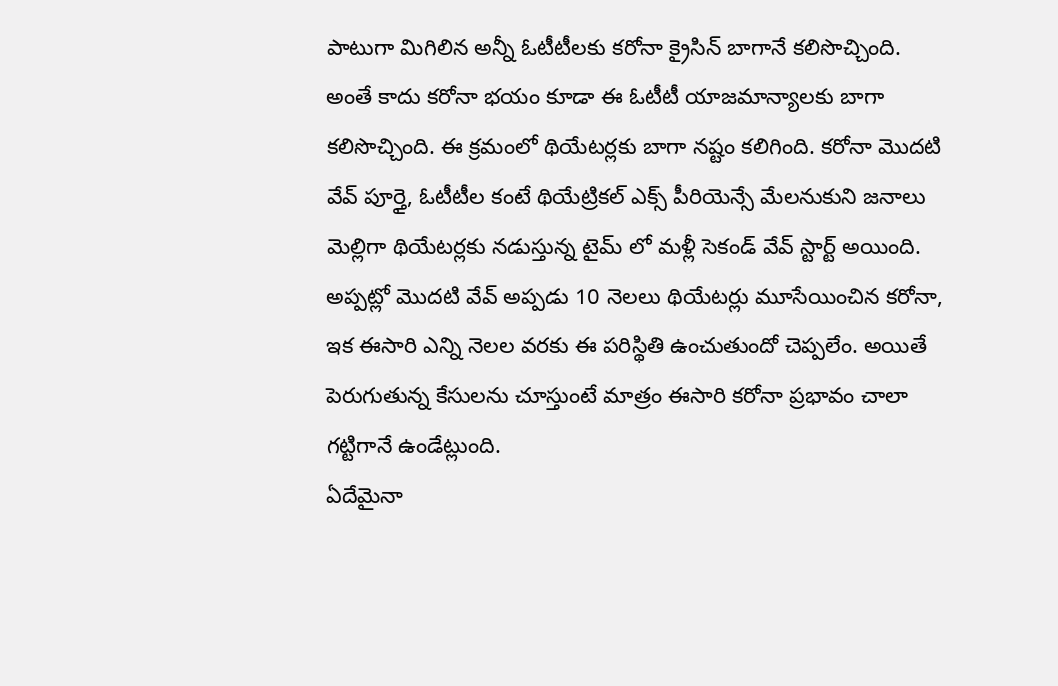పాటుగా మిగిలిన అన్నీ ఓటీటీలకు కరోనా క్రైసిన్ బాగానే కలిసొచ్చింది. అంతే కాదు కరోనా భయం కూడా ఈ ఓటీటీ యాజమాన్యాలకు బాగా కలిసొచ్చింది. ఈ క్రమంలో థియేటర్లకు బాగా నష్టం కలిగింది. కరోనా మొదటి వేవ్ పూర్తై, ఓటీటీల కంటే థియేట్రికల్ ఎక్స్ పీరియెన్సే మేలనుకుని జనాలు మెల్లిగా థియేటర్లకు నడుస్తున్న టైమ్ లో మళ్లీ సెకండ్ వేవ్ స్టార్ట్ అయింది. అప్పట్లో మొదటి వేవ్ అప్పడు 10 నెలలు థియేటర్లు మూసేయించిన కరోనా, ఇక ఈసారి ఎన్ని నెలల వరకు ఈ పరిస్థితి ఉంచుతుందో చెప్పలేం. అయితే పెరుగుతున్న కేసులను చూస్తుంటే మాత్రం ఈసారి కరోనా ప్రభావం చాలా గట్టిగానే ఉండేట్లుంది.
ఏదేమైనా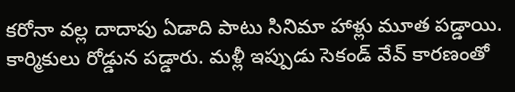కరోనా వల్ల దాదాపు ఏడాది పాటు సినిమా హాళ్లు మూత పడ్డాయి. కార్మికులు రోడ్డున పడ్డారు. మళ్లీ ఇప్పుడు సెకండ్ వేవ్ కారణంతో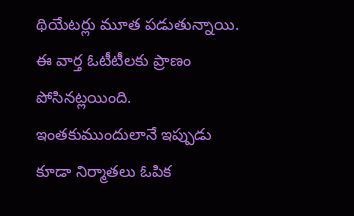థియేటర్లు మూత పడుతున్నాయి. ఈ వార్త ఓటీటీలకు ప్రాణం పోసినట్లయింది. ఇంతకుముందులానే ఇప్పుడు కూడా నిర్మాతలు ఓపిక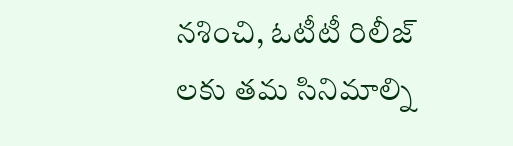నశించి, ఓటీటీ రిలీజ్ లకు తమ సినిమాల్ని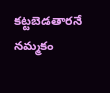కట్టబెడతారనే నమ్మకం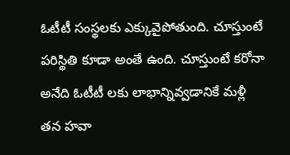ఓటీటీ సంస్థలకు ఎక్కువైపోతుంది. చూస్తుంటే పరిస్థితి కూడా అంతే ఉంది. చూస్తుంటే కరోనా అనేది ఓటీటీ లకు లాభాన్నివ్వడానికే మళ్లీ తన హవా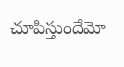చూపిస్తుందేమో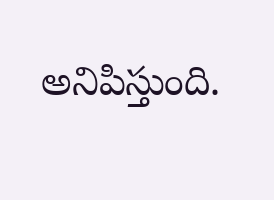అనిపిస్తుంది.